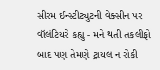સીરમ ઈન્સ્ટીટ્યુટની વેક્સીન પર વૉલંટિયરે કહ્યુ - મને થતી તકલીફો બાદ પણ તેમણે ટ્રાયલ ન રોકી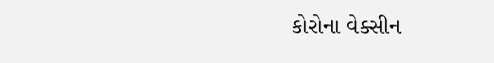કોરોના વેક્સીન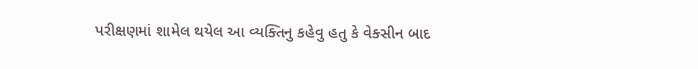પરીક્ષણમાં શામેલ થયેલ આ વ્યક્તિનુ કહેવુ હતુ કે વેક્સીન બાદ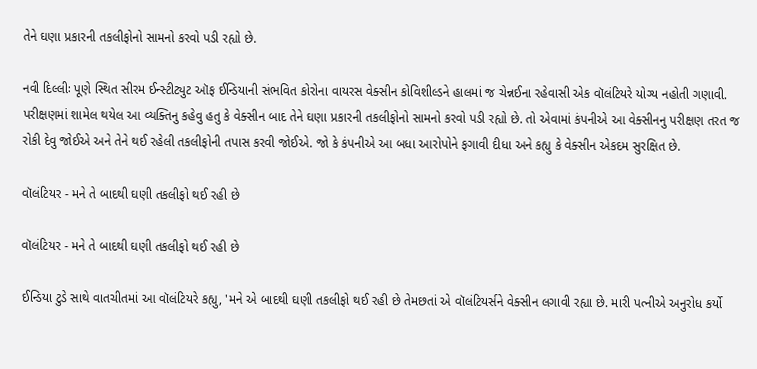તેને ઘણા પ્રકારની તકલીફોનો સામનો કરવો પડી રહ્યો છે.

નવી દિલ્લીઃ પૂણે સ્થિત સીરમ ઈન્સ્ટીટ્યુટ ઑફ ઈન્ડિયાની સંભવિત કોરોના વાયરસ વેક્સીન કોવિશીલ્ડને હાલમાં જ ચેન્નઈના રહેવાસી એક વૉલંટિયરે યોગ્ય નહોતી ગણાવી. પરીક્ષણમાં શામેલ થયેલ આ વ્યક્તિનુ કહેવુ હતુ કે વેક્સીન બાદ તેને ઘણા પ્રકારની તકલીફોનો સામનો કરવો પડી રહ્યો છે. તો એવામાં કંપનીએ આ વેક્સીનનુ પરીક્ષણ તરત જ રોકી દેવુ જોઈએ અને તેને થઈ રહેલી તકલીફોની તપાસ કરવી જોઈએ. જો કે કંપનીએ આ બધા આરોપોને ફગાવી દીધા અને કહ્યુ કે વેક્સીન એકદમ સુરક્ષિત છે.

વૉલંટિયર - મને તે બાદથી ઘણી તકલીફો થઈ રહી છે

વૉલંટિયર - મને તે બાદથી ઘણી તકલીફો થઈ રહી છે

ઈન્ડિયા ટુડે સાથે વાતચીતમાં આ વૉલંટિયરે કહ્યુ, 'મને એ બાદથી ઘણી તકલીફો થઈ રહી છે તેમછતાં એ વૉલંટિયર્સને વેક્સીન લગાવી રહ્યા છે. મારી પત્નીએ અનુરોધ કર્યો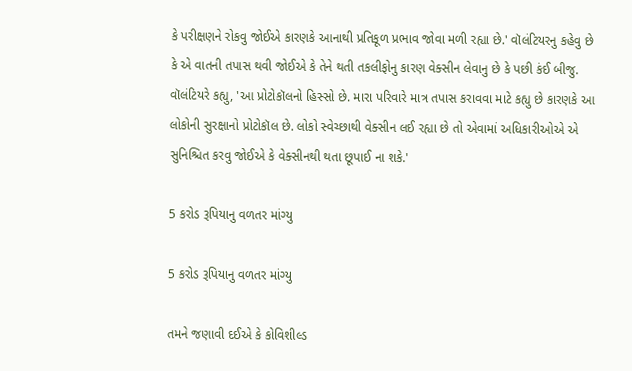કે પરીક્ષણને રોકવુ જોઈએ કારણકે આનાથી પ્રતિકૂળ પ્રભાવ જોવા મળી રહ્યા છે.' વૉલંટિયરનુ કહેવુ છે કે એ વાતની તપાસ થવી જોઈએ કે તેને થતી તકલીફોનુ કારણ વેક્સીન લેવાનુ છે કે પછી કંઈ બીજુ. વૉલંટિયરે કહ્યુ, 'આ પ્રોટોકૉલનો હિસ્સો છે. મારા પરિવારે માત્ર તપાસ કરાવવા માટે કહ્યુ છે કારણકે આ લોકોની સુરક્ષાનો પ્રોટોકૉલ છે. લોકો સ્વેચ્છાથી વેક્સીન લઈ રહ્યા છે તો એવામાં અધિકારીઓએ એ સુનિશ્ચિત કરવુ જોઈએ કે વેક્સીનથી થતા છૂપાઈ ના શકે.'

5 કરોડ રૂપિયાનુ વળતર માંગ્યુ

5 કરોડ રૂપિયાનુ વળતર માંગ્યુ

તમને જણાવી દઈએ કે કોવિશીલ્ડ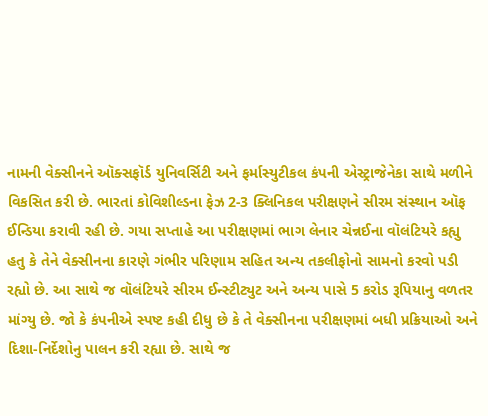નામની વેક્સીનને ઑક્સફૉર્ડ યુનિવર્સિટી અને ફર્માસ્યુટીકલ કંપની એસ્ટ્રાજેનેકા સાથે મળીને વિકસિત કરી છે. ભારતાં કોવિશીલ્ડના ફેઝ 2-3 ક્લિનિકલ પરીક્ષણને સીરમ સંસ્થાન ઑફ ઈન્ડિયા કરાવી રહી છે. ગયા સપ્તાહે આ પરીક્ષણમાં ભાગ લેનાર ચેન્નઈના વૉલંટિયરે કહ્યુ હતુ કે તેને વેક્સીનના કારણે ગંભીર પરિણામ સહિત અન્ય તકલીફોનો સામનો કરવો પડી રહ્યો છે. આ સાથે જ વૉલંટિયરે સીરમ ઈન્સ્ટીટ્યુટ અને અન્ય પાસે 5 કરોડ રૂપિયાનુ વળતર માંગ્યુ છે. જો કે કંપનીએ સ્પષ્ટ કહી દીધુ છે કે તે વેક્સીનના પરીક્ષણમાં બધી પ્રક્રિયાઓ અને દિશા-નિર્દેશોનુ પાલન કરી રહ્યા છે. સાથે જ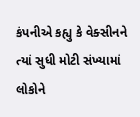કંપનીએ કહ્યુ કે વેક્સીનને ત્યાં સુધી મોટી સંખ્યામાં લોકોને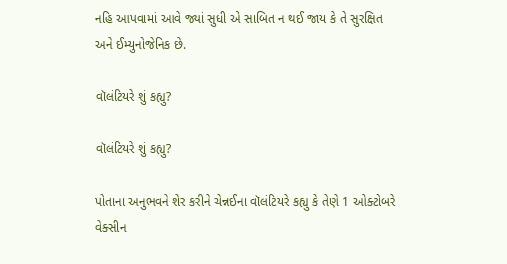નહિ આપવામાં આવે જ્યાં સુધી એ સાબિત ન થઈ જાય કે તે સુરક્ષિત અને ઈમ્યુનોજેનિક છે.

વૉલંટિયરે શું કહ્યુ?

વૉલંટિયરે શું કહ્યુ?

પોતાના અનુભવને શેર કરીને ચેન્નઈના વૉલંટિયરે કહ્યુ કે તેણે 1 ઓક્ટોબરે વેક્સીન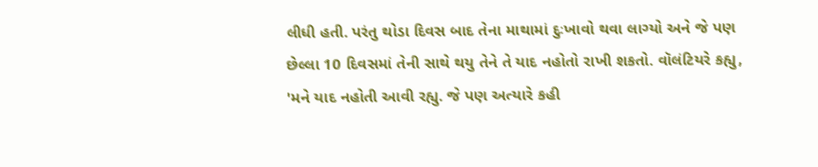લીધી હતી. પરંતુ થોડા દિવસ બાદ તેના માથામાં દુઃખાવો થવા લાગ્યો અને જે પણ છેલ્લા 10 દિવસમાં તેની સાથે થયુ તેને તે યાદ નહોતો રાખી શકતો. વૉલંટિયરે કહ્યુ, 'મને યાદ નહોતી આવી રહ્યુ. જે પણ અત્યારે કહી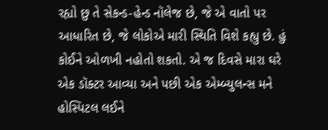રહ્યો છુ તે સેકન્ડ-હેન્ડ નૉલેજ છે, જે એ વાતો પર આધારિત છે, જે લોકોએ મારી સ્થિતિ વિશે કહ્યુ છે. હું કોઈને ઓળખી નહોતો શકતો. એ જ દિવસે મારા ઘરે એક ડૉક્ટર આવ્યા અને પછી એક એમ્બ્યુલન્સ મને હોસ્પિટલ લઈને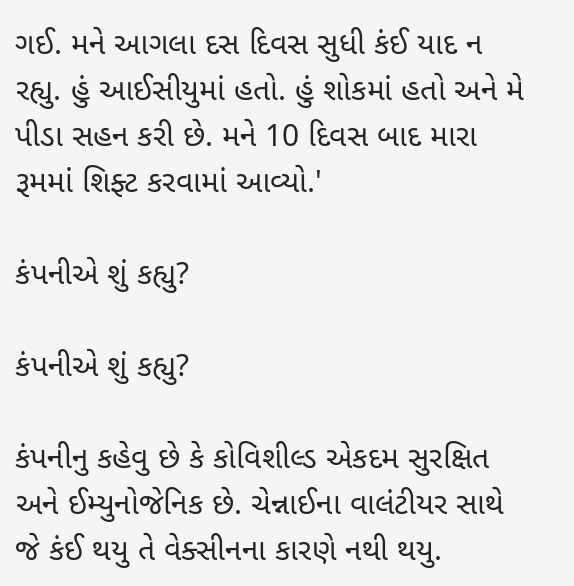ગઈ. મને આગલા દસ દિવસ સુધી કંઈ યાદ ન રહ્યુ. હું આઈસીયુમાં હતો. હું શોકમાં હતો અને મે પીડા સહન કરી છે. મને 10 દિવસ બાદ મારા રૂમમાં શિફ્ટ કરવામાં આવ્યો.'

કંપનીએ શું કહ્યુ?

કંપનીએ શું કહ્યુ?

કંપનીનુ કહેવુ છે કે કોવિશીલ્ડ એકદમ સુરક્ષિત અને ઈમ્યુનોજેનિક છે. ચેન્નાઈના વાલંટીયર સાથે જે કંઈ થયુ તે વેક્સીનના કારણે નથી થયુ.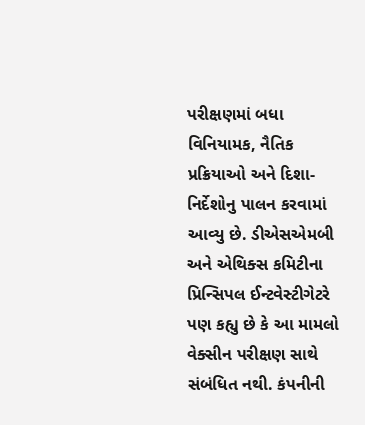પરીક્ષણમાં બધા વિનિયામક, નૈતિક પ્રક્રિયાઓ અને દિશા-નિર્દેશોનુ પાલન કરવામાં આવ્યુ છે. ડીએસએમબી અને એથિક્સ કમિટીના પ્રિન્સિપલ ઈન્ટવેસ્ટીગેટરે પણ કહ્યુ છે કે આ મામલો વેક્સીન પરીક્ષણ સાથે સંબંધિત નથી. કંપનીની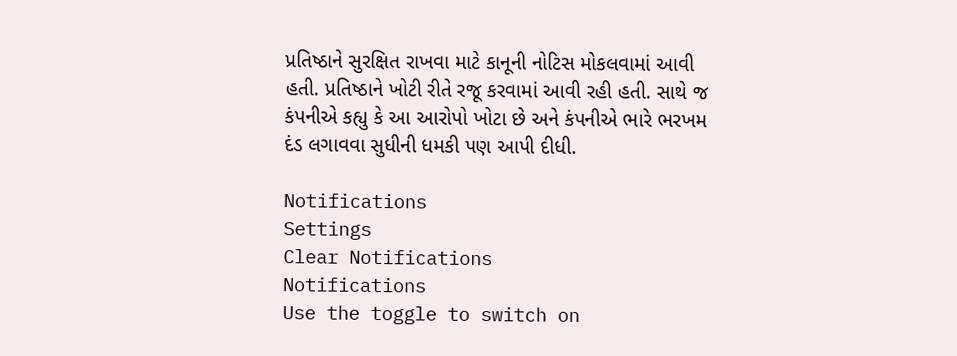પ્રતિષ્ઠાને સુરક્ષિત રાખવા માટે કાનૂની નોટિસ મોકલવામાં આવી હતી. પ્રતિષ્ઠાને ખોટી રીતે રજૂ કરવામાં આવી રહી હતી. સાથે જ કંપનીએ કહ્યુ કે આ આરોપો ખોટા છે અને કંપનીએ ભારે ભરખમ દંડ લગાવવા સુધીની ધમકી પણ આપી દીધી.

Notifications
Settings
Clear Notifications
Notifications
Use the toggle to switch on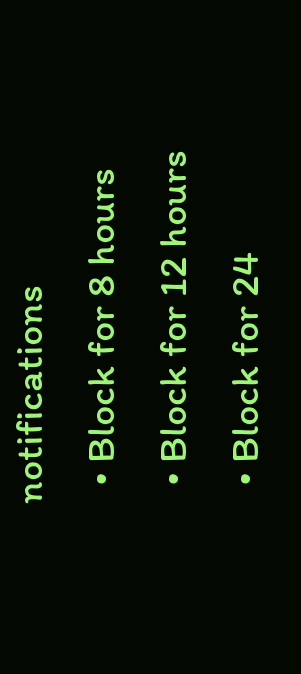notifications
  • Block for 8 hours
  • Block for 12 hours
  • Block for 24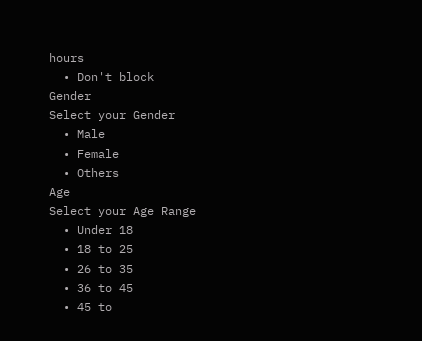hours
  • Don't block
Gender
Select your Gender
  • Male
  • Female
  • Others
Age
Select your Age Range
  • Under 18
  • 18 to 25
  • 26 to 35
  • 36 to 45
  • 45 to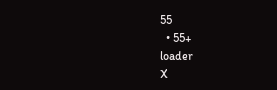55
  • 55+
loader
X